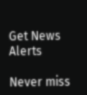Get News Alerts

Never miss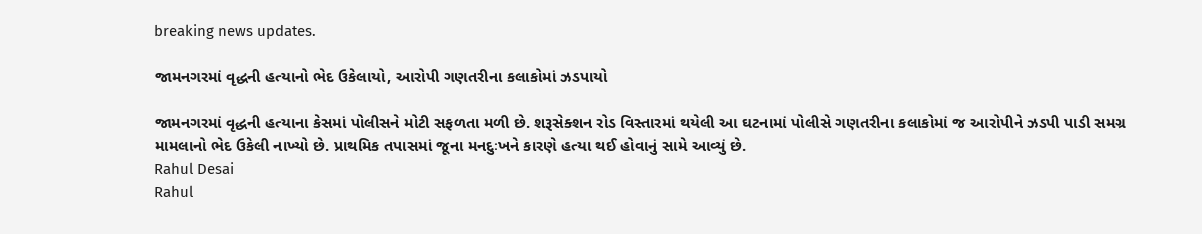breaking news updates.

જામનગરમાં વૃદ્ધની હત્યાનો ભેદ ઉકેલાયો, આરોપી ગણતરીના કલાકોમાં ઝડપાયો

જામનગરમાં વૃદ્ધની હત્યાના કેસમાં પોલીસને મોટી સફળતા મળી છે. શરૂસેક્શન રોડ વિસ્તારમાં થયેલી આ ઘટનામાં પોલીસે ગણતરીના કલાકોમાં જ આરોપીને ઝડપી પાડી સમગ્ર મામલાનો ભેદ ઉકેલી નાખ્યો છે. પ્રાથમિક તપાસમાં જૂના મનદુઃખને કારણે હત્યા થઈ હોવાનું સામે આવ્યું છે.
Rahul Desai
Rahul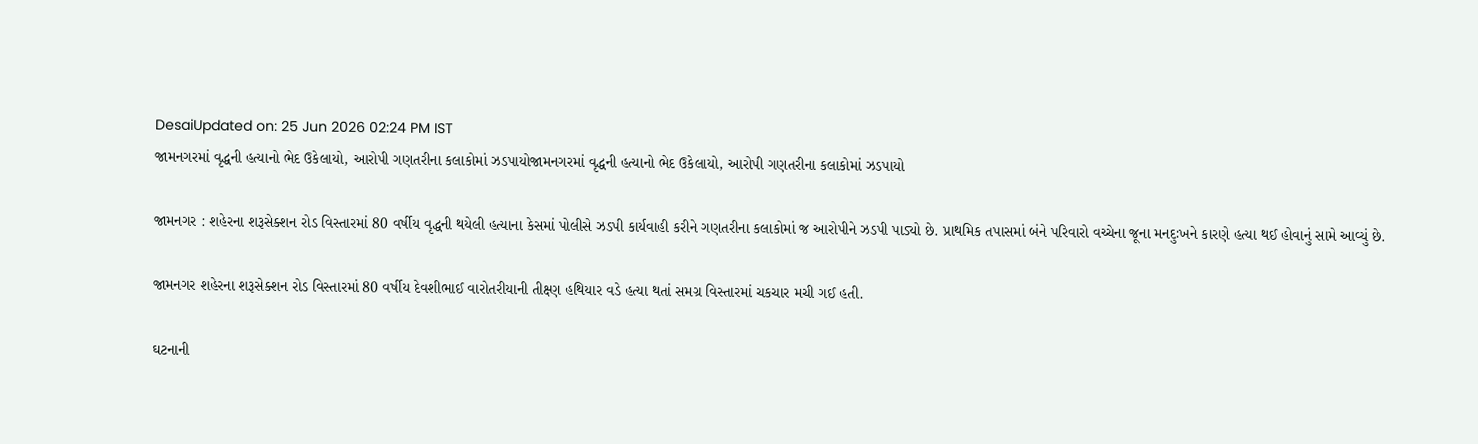DesaiUpdated on: 25 Jun 2026 02:24 PM IST
જામનગરમાં વૃદ્ધની હત્યાનો ભેદ ઉકેલાયો, આરોપી ગણતરીના કલાકોમાં ઝડપાયોજામનગરમાં વૃદ્ધની હત્યાનો ભેદ ઉકેલાયો, આરોપી ગણતરીના કલાકોમાં ઝડપાયો

જામનગર : શહેરના શરૂસેક્શન રોડ વિસ્તારમાં 80 વર્ષીય વૃદ્ધની થયેલી હત્યાના કેસમાં પોલીસે ઝડપી કાર્યવાહી કરીને ગણતરીના કલાકોમાં જ આરોપીને ઝડપી પાડ્યો છે. પ્રાથમિક તપાસમાં બંને પરિવારો વચ્ચેના જૂના મનદુઃખને કારણે હત્યા થઈ હોવાનું સામે આવ્યું છે.

જામનગર શહેરના શરૂસેક્શન રોડ વિસ્તારમાં 80 વર્ષીય દેવશીભાઈ વારોતરીયાની તીક્ષ્ણ હથિયાર વડે હત્યા થતાં સમગ્ર વિસ્તારમાં ચકચાર મચી ગઈ હતી.

ઘટનાની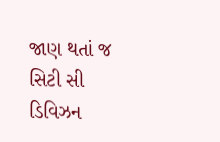જાણ થતાં જ સિટી સી ડિવિઝન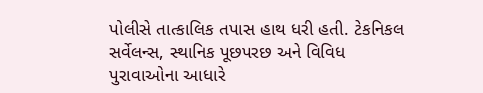પોલીસે તાત્કાલિક તપાસ હાથ ધરી હતી. ટેકનિકલ સર્વેલન્સ, સ્થાનિક પૂછપરછ અને વિવિધ પુરાવાઓના આધારે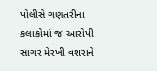પોલીસે ગણતરીના કલાકોમાં જ આરોપી સાગર મેરખી વશરાને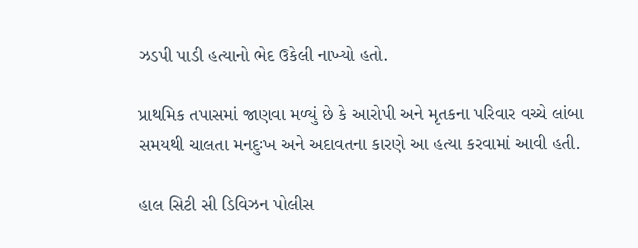ઝડપી પાડી હત્યાનો ભેદ ઉકેલી નાખ્યો હતો.

પ્રાથમિક તપાસમાં જાણવા મળ્યું છે કે આરોપી અને મૃતકના પરિવાર વચ્ચે લાંબા સમયથી ચાલતા મનદુઃખ અને અદાવતના કારણે આ હત્યા કરવામાં આવી હતી.

હાલ સિટી સી ડિવિઝન પોલીસ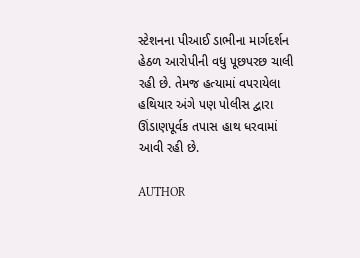સ્ટેશનના પીઆઈ ડાભીના માર્ગદર્શન હેઠળ આરોપીની વધુ પૂછપરછ ચાલી રહી છે. તેમજ હત્યામાં વપરાયેલા હથિયાર અંગે પણ પોલીસ દ્વારા ઊંડાણપૂર્વક તપાસ હાથ ધરવામાં આવી રહી છે.

AUTHOR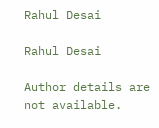Rahul Desai

Rahul Desai

Author details are not available.